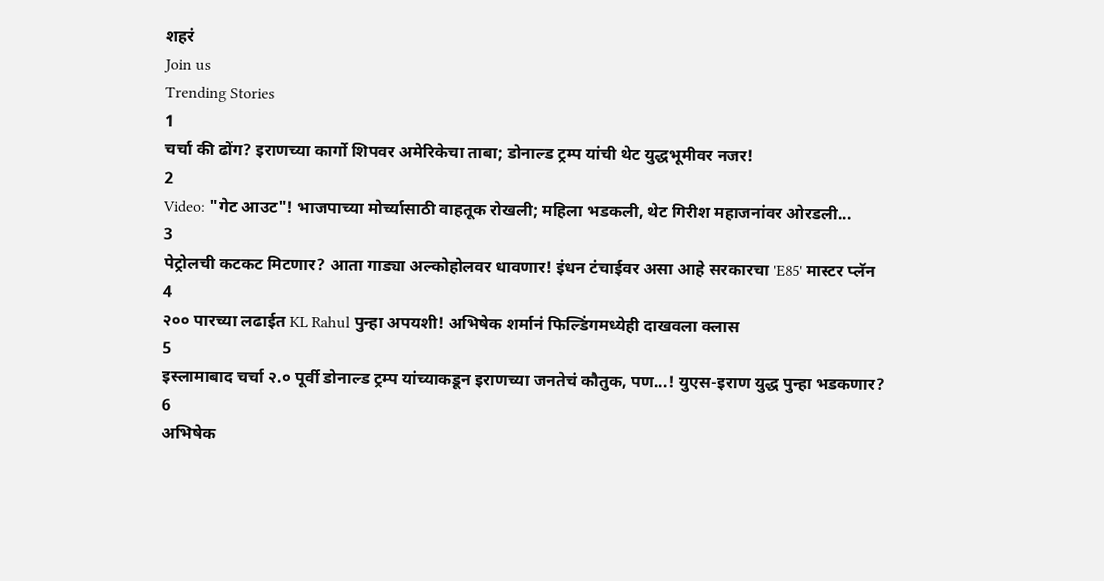शहरं
Join us
Trending Stories
1
चर्चा की ढोंग? इराणच्या कार्गो शिपवर अमेरिकेचा ताबा; डोनाल्ड ट्रम्प यांची थेट युद्धभूमीवर नजर!
2
Video: "गेट आउट"! भाजपाच्या मोर्च्यासाठी वाहतूक रोखली; महिला भडकली, थेट गिरीश महाजनांवर ओरडली...
3
पेट्रोलची कटकट मिटणार? आता गाड्या अल्कोहोलवर धावणार! इंधन टंचाईवर असा आहे सरकारचा 'E85' मास्टर प्लॅन
4
२०० पारच्या लढाईत KL Rahul पुन्हा अपयशी! अभिषेक शर्मानं फिल्डिंगमध्येही दाखवला क्लास
5
इस्लामाबाद चर्चा २.० पूर्वी डोनाल्ड ट्रम्प यांच्याकडून इराणच्या जनतेचं कौतुक, पण...! युएस-इराण युद्ध पुन्हा भडकणार?
6
अभिषेक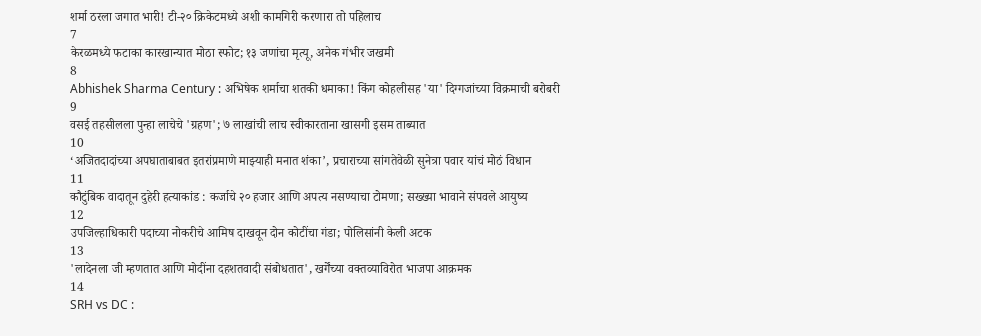शर्मा ठरला जगात भारी! टी-२० क्रिकेटमध्ये अशी कामगिरी करणारा तो पहिलाच
7
केरळमध्ये फटाका कारखान्यात मोठा स्फोट; १३ जणांचा मृत्यू, अनेक गंभीर जखमी
8
Abhishek Sharma Century : अभिषेक शर्माचा शतकी धमाका! किंग कोहलीसह 'या' दिग्गजांच्या विक्रमाची बरोबरी
9
वसई तहसीलला पुन्हा लाचेचे 'ग्रहण'; ७ लाखांची लाच स्वीकारताना खासगी इसम ताब्यात
10
‘अजितदादांच्या अपघाताबाबत इतरांप्रमाणे माझ्याही मनात शंका’, प्रचाराच्या सांगतेवेळी सुनेत्रा पवार यांचं मोठं विधान
11
कौटुंबिक वादातून दुहेरी हत्याकांड : कर्जाचे २० हजार आणि अपत्य नसण्याचा टोमणा; सख्ख्या भावाने संपवले आयुष्य
12
उपजिल्हाधिकारी पदाच्या नोकरीचे आमिष दाखवून दोन कोटींचा गंडा; पोलिसांनी केली अटक
13
'लादेनला जी म्हणतात आणि मोदींना दहशतवादी संबोधतात', खर्गेंच्या वक्तव्याविरोत भाजपा आक्रमक
14
SRH vs DC :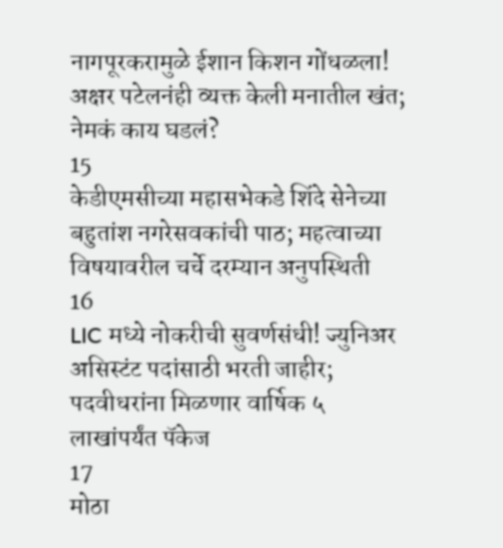नागपूरकरामुळे ईशान किशन गोंधळला! अक्षर पटेलनंही व्यक्त केली मनातील खंत; नेमकं काय घडलं?
15
केडीएमसीच्या महासभेकडे शिंदे सेनेच्या बहुतांश नगरेसवकांची पाठ; महत्वाच्या विषयावरील चर्चे दरम्यान अनुपस्थिती
16
LIC मध्ये नोकरीची सुवर्णसंधी! ज्युनिअर असिस्टंट पदांसाठी भरती जाहीर; पदवीधरांना मिळणार वार्षिक ५ लाखांपर्यंत पॅकेज
17
मोठा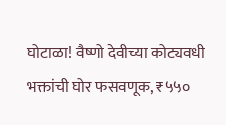घोटाळा! वैष्णो देवीच्या कोट्यवधी भक्तांची घोर फसवणूक, ₹५५०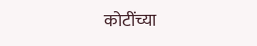कोटींच्या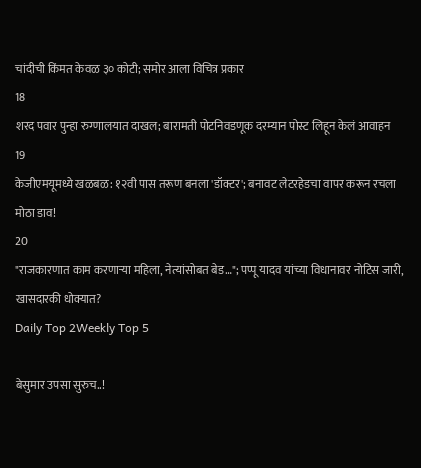चांदीची किंमत केवळ ३० कोटी; समोर आला विचित्र प्रकार
18
शरद पवार पुन्हा रुग्णालयात दाखल; बारामती पोटनिवडणूक दरम्यान पोस्ट लिहून केलं आवाहन
19
केजीएमयूमध्ये खळबळ: १२वी पास तरूण बनला 'डॉक्टर'; बनावट लेटरहेडचा वापर करून रचला मोठा डाव!
20
"राजकारणात काम करणाऱ्या महिला, नेत्यांसोबत बेड…"; पप्पू यादव यांच्या विधानावर नोटिस जारी, खासदारकी धोक्यात?
Daily Top 2Weekly Top 5

बेसुमार उपसा सुरुच..!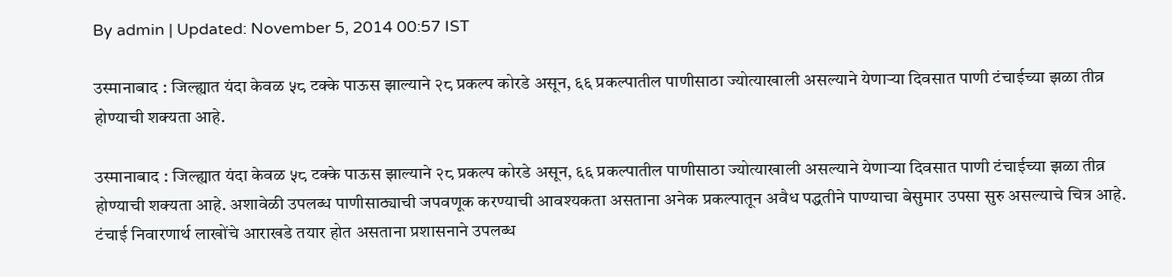By admin | Updated: November 5, 2014 00:57 IST

उस्मानाबाद : जिल्ह्यात यंदा केवळ ५८ टक्के पाऊस झाल्याने २८ प्रकल्प कोरडे असून, ६६ प्रकल्पातील पाणीसाठा ज्योत्याखाली असल्याने येणाऱ्या दिवसात पाणी टंचाईच्या झळा तीव्र होण्याची शक्यता आहे.

उस्मानाबाद : जिल्ह्यात यंदा केवळ ५८ टक्के पाऊस झाल्याने २८ प्रकल्प कोरडे असून, ६६ प्रकल्पातील पाणीसाठा ज्योत्याखाली असल्याने येणाऱ्या दिवसात पाणी टंचाईच्या झळा तीव्र होण्याची शक्यता आहे. अशावेळी उपलब्ध पाणीसाठ्याची जपवणूक करण्याची आवश्यकता असताना अनेक प्रकल्पातून अवैध पद्धतीने पाण्याचा बेसुमार उपसा सुरु असल्याचे चित्र आहे. टंचाई निवारणार्थ लाखोंचे आराखडे तयार होत असताना प्रशासनाने उपलब्ध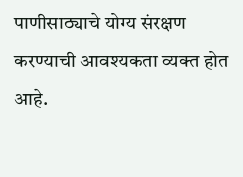पाणीसाठ्याचे योग्य संरक्षण करण्याची आवश्यकता व्यक्त होत आहे.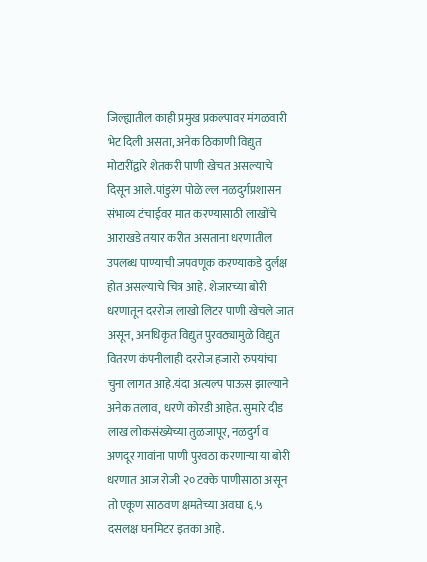जिल्ह्यातील काही प्रमुख प्रकल्पावर मंगळवारी भेट दिली असता, अनेक ठिकाणी विद्युत मोटारींद्वारे शेतकरी पाणी खेचत असल्याचे दिसून आले.पांडुरंग पोळे ल्ल नळदुर्गप्रशासन संभाव्य टंचाईवर मात करण्यासाठी लाखोंचे आराखडे तयार करीत असताना धरणातील उपलब्ध पाण्याची जपवणूक करण्याकडे दुर्लक्ष होत असल्याचे चित्र आहे. शेजारच्या बोरी धरणातून दररोज लाखो लिटर पाणी खेचले जात असून, अनधिकृत विद्युत पुरवठ्यामुळे विद्युत वितरण कंपनीलाही दररोज हजारो रुपयांचा चुना लागत आहे.यंदा अत्यल्प पाऊस झाल्याने अनेक तलाव, धरणे कोरडी आहेत. सुमारे दीड लाख लोकसंख्येच्या तुळजापूर, नळदुर्ग व अणदूर गावांना पाणी पुरवठा करणाऱ्या या बोरी धरणात आज रोजी २० टक्के पाणीसाठा असून तो एकूण साठवण क्षमतेच्या अवघा ६.५ दसलक्ष घनमिटर इतका आहे.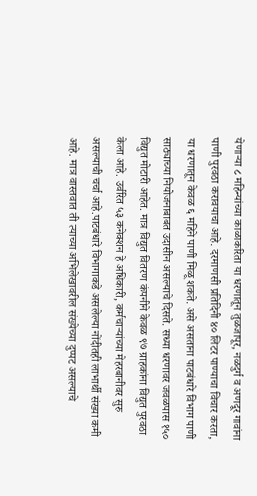येणाऱ्या ८ महिन्यांच्या काळाकरिता या धरणातून तुळजापूर, नळदुर्ग व अणदूर गावांना पाणी पुरवठा करावयाचा आहे. दरमाणसी प्रतिदिनी ४० लिटर पाण्याचा विचार करता, या धरणातून केवळ ६ महिने पाणी मिळू शकते. असे असताना पाटबंधारे विभाग पाणी साठ्याच्या नियोजनाबाबत उदासीन असल्याचे दिसते. सध्या धरणावर जवळपास १५० विद्युत मोटारी आहेत. मात्र विद्युत वितरण कंपनीने केवळ ९७ ग्राहकांना विद्युत पुरवठा केला आहे. उर्वरित ५३ कनेक्शन हे अधिकारी, कर्मचाऱ्यांच्या मेहरबानीवर सुरु असल्याची चर्चा आहे.पाटबंधारे विभागाकडे असलेल्या नोंदीतही लाभार्थी संख्या कमी आहे. मात्र वास्तवात ती त्याच्या अभिलेखावरील संख्येच्या दुप्पट असल्याचे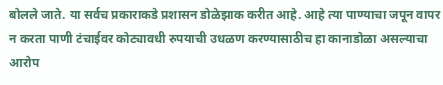बोलले जाते. या सर्वच प्रकाराकडे प्रशासन डोळेझाक करीत आहे. आहे त्या पाण्याचा जपून वापर न करता पाणी टंचाईवर कोट्यावधी रुपयाची उधळण करण्यासाठीच हा कानाडोळा असल्याचा आरोप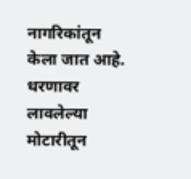नागरिकांतून केला जात आहे. धरणावर लावलेल्या मोटारीतून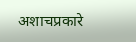अशाचप्रकारे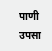पाणी उपसा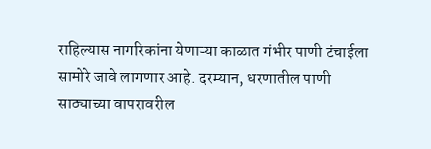राहिल्यास नागरिकांना येणाऱ्या काळात गंभीर पाणी टंचाईला सामोरे जावे लागणार आहे. दरम्यान, धरणातील पाणी साठ्याच्या वापरावरील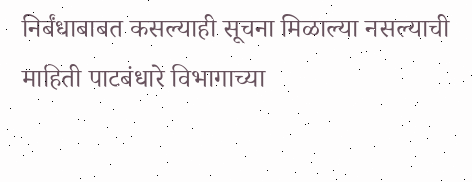निर्बंधाबाबत कसल्याही सूचना मिळाल्या नसल्याची माहिती पाटबंधारे विभागाच्या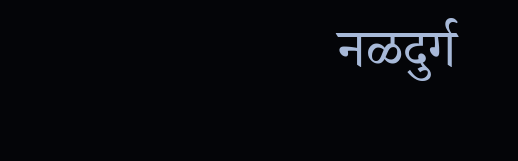नळदुर्ग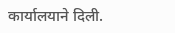कार्यालयाने दिली.